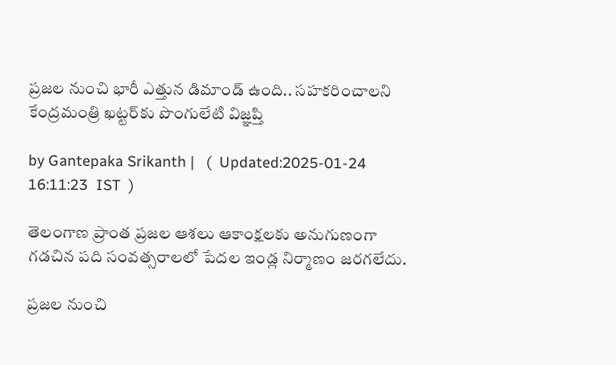ప్రజ‌ల నుంచి భారీ ఎత్తున డిమాండ్ ఉంది.. సహకరించాలని కేంద్రమంత్రి ఖ‌ట్టర్‌కు పొంగులేటి విజ్ఞప్తి

by Gantepaka Srikanth |   (  Updated:2025-01-24 16:11:23  IST  )

తెలంగాణ ప్రాంత ప్రజ‌ల ఆశ‌లు ఆకాంక్షల‌కు అనుగుణంగా గ‌డ‌చిన ప‌ది సంవ‌త్సరాల‌లో పేద‌ల ఇండ్ల నిర్మాణం జ‌ర‌గలేదు.

ప్రజ‌ల నుంచి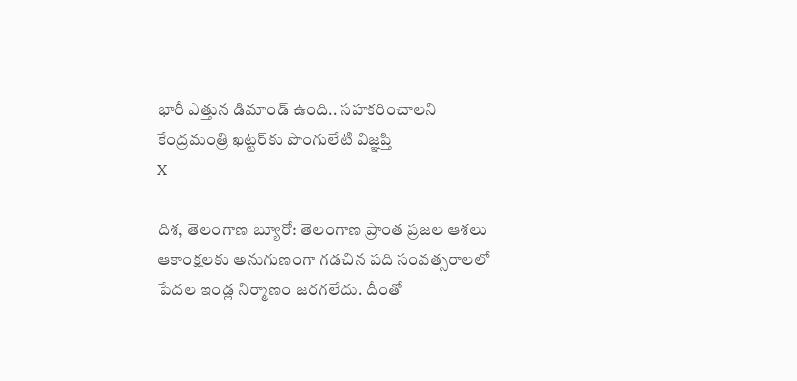భారీ ఎత్తున డిమాండ్ ఉంది.. సహకరించాలని కేంద్రమంత్రి ఖ‌ట్టర్‌కు పొంగులేటి విజ్ఞప్తి
X

దిశ, తెలంగాణ బ్యూరో: తెలంగాణ ప్రాంత ప్రజ‌ల ఆశ‌లు ఆకాంక్షల‌కు అనుగుణంగా గ‌డ‌చిన ప‌ది సంవ‌త్సరాల‌లో పేద‌ల ఇండ్ల నిర్మాణం జ‌ర‌గలేదు. దీంతో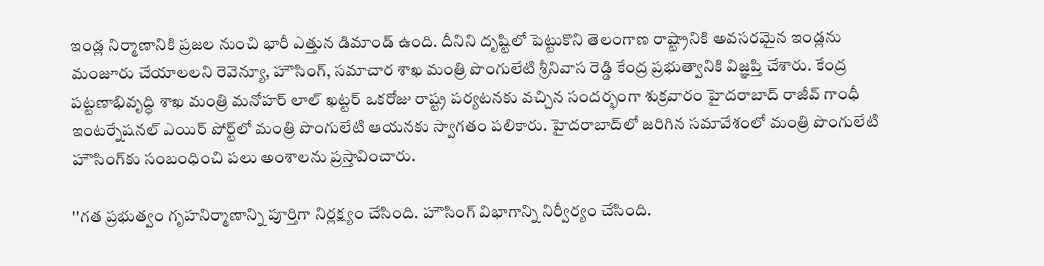ఇండ్ల నిర్మాణానికి ప్రజ‌ల నుంచి భారీ ఎత్తున డిమాండ్ ఉంది. దీనిని దృష్టిలో పెట్టుకొని తెలంగాణ రాష్ట్రానికి అవ‌స‌ర‌మైన ఇండ్లను మంజూరు చేయాల‌ల‌ని రెవెన్యూ, హౌసింగ్‌, స‌మాచార శాఖ మంత్రి పొంగులేటి శ్రీ‌నివాస‌ రెడ్డి కేంద్ర ప్రభుత్వానికి విజ్ఞప్తి చేశారు. కేంద్ర పట్టణాభివృద్ధి శాఖ మంత్రి మనోహర్ లాల్ ఖట్టర్ ఒకరోజు రాష్ట్ర పర్యటనకు వచ్చిన సందర్భంగా శుక్రవారం హైదరాబాద్ రాజీవ్ గాంధీ ఇంటర్నేషనల్ ఎయిర్ పోర్ట్‌లో మంత్రి పొంగులేటి ఆయనకు స్వాగతం పలికారు. హైదరాబాద్‌లో జరిగిన సమావేశంలో మంత్రి పొంగులేటి హౌసింగ్‌కు సంబంధించి ప‌లు అంశాల‌ను ప్రస్తావించారు.

''గ‌త ప్రభుత్వం గృహ‌నిర్మాణాన్ని పూర్తిగా నిర్లక్ష్యం చేసింది. హౌసింగ్ విభాగాన్ని నిర్వీర్యం చేసింది.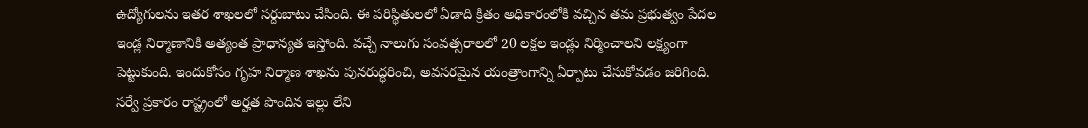ఉద్యోగుల‌ను ఇత‌ర శాఖ‌ల‌లో స‌ర్దుబాటు చేసింది. ఈ ప‌రిస్థితుల‌లో ఏడాది క్రితం అధికారంలోకి వ‌చ్చిన తమ ప్రభుత్వం పేద‌ల ఇండ్ల నిర్మాణానికి అత్యంత ప్రాధాన్యత ఇస్తోంది. వ‌చ్చే నాలుగు సంవ‌త్సరాల‌లో 20 ల‌క్షల ఇండ్లు నిర్మించాల‌ని ల‌క్ష్యంగా పెట్టుకుంది. ఇందుకోసం గృహ నిర్మాణ శాఖ‌ను పున‌రుద్ధరించి, అవ‌స‌ర‌మైన యంత్రాంగాన్ని ఏర్పాటు చేసుకోవడం జ‌రిగింది. స‌ర్వే ప్రకారం రాష్ట్రంలో అర్హత పొందిన ఇల్లు లేని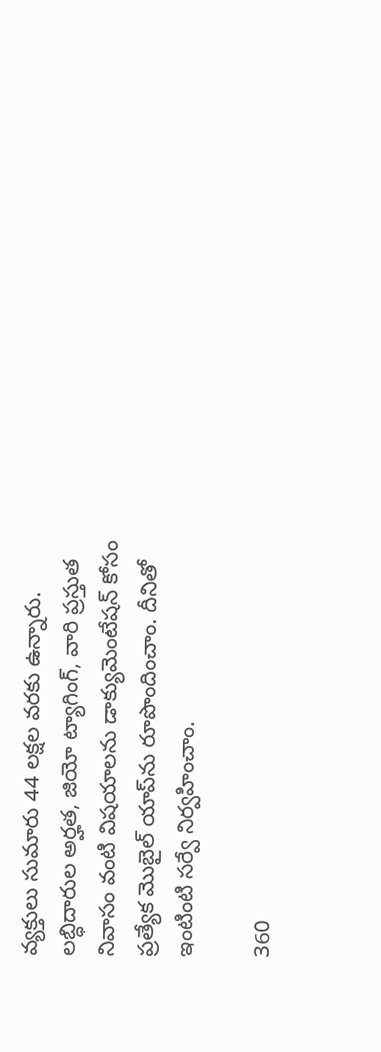వ్యక్తులు సుమారు 44 ల‌క్షల వ‌ర‌కు ఉన్నారు. ల‌బ్ధిదారుల అర్హత‌, జియో ట్యాగింగ్‌, వారి ప్రస్తుత నివాసం వంటి విష‌యాల‌ను డాక్యుమెంటేష‌న్ కోసం ప్రత్యేక మొబైల్ యాప్‌ను రూపొందించాం. దీనితో ఇంటింటి స‌ర్వే నిర్వహించాం.

360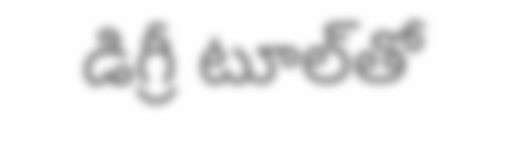డిగ్రీ టూల్‌తో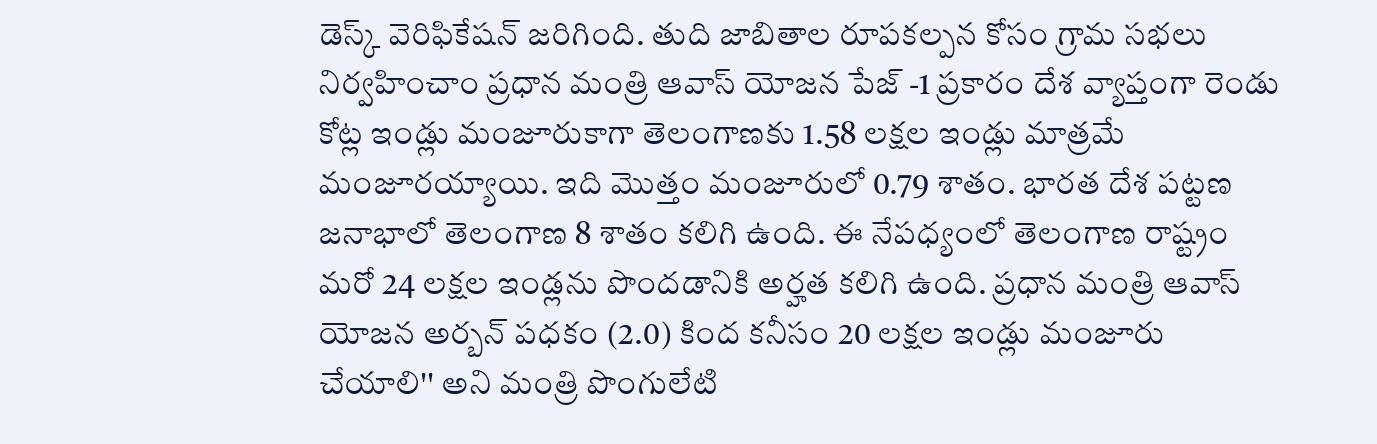డెస్క్ వెరిఫికేష‌న్ జ‌రిగింది. తుది జాబితాల రూప‌క‌ల్పన కోసం గ్రామ‌ స‌భ‌లు నిర్వహించాం ప్రధాన మంత్రి ఆవాస్ యోజ‌న పేజ్ -1 ప్రకారం దేశ వ్యాప్తంగా రెండు కోట్ల ఇండ్లు మంజూరుకాగా తెలంగాణ‌కు 1.58 ల‌క్షల ఇండ్లు మాత్రమే మంజూర‌య్యాయి. ఇది మొత్తం మంజూరులో 0.79 శాతం. భార‌త దేశ ప‌ట్టణ జ‌నాభాలో తెలంగాణ 8 శాతం క‌లిగి ఉంది. ఈ నేప‌ధ్యంలో తెలంగాణ రాష్ట్రం మ‌రో 24 ల‌క్షల ఇండ్లను పొంద‌డానికి అర్హత క‌లిగి ఉంది. ప్రధాన మంత్రి ఆవాస్ యోజ‌న అర్బన్ ప‌ధ‌కం (2.0) కింద క‌నీసం 20 ల‌క్షల ఇండ్లు మంజూరు చేయాలి'' అని మంత్రి పొంగులేటి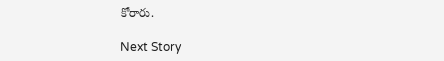కోరారు.

Next Story